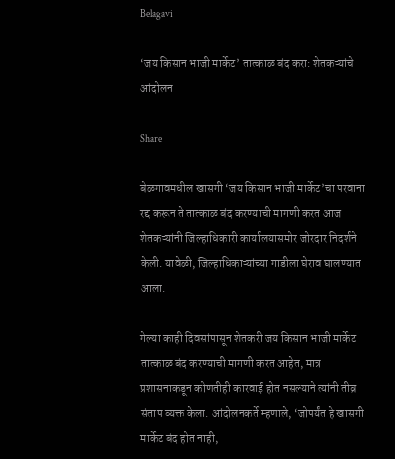Belagavi

‘जय किसान भाजी मार्केट’ तात्काळ बंद करा: शेतकऱ्यांचे आंदोलन

Share

बेळगावमधील खासगी ‘जय किसान भाजी मार्केट’चा परवाना रद्द करून ते तात्काळ बंद करण्याची मागणी करत आज शेतकऱ्यांनी जिल्हाधिकारी कार्यालयासमोर जोरदार निदर्शने केली. यावेळी, जिल्हाधिकाऱ्यांच्या गाडीला घेराव घालण्यात आला.

गेल्या काही दिवसांपासून शेतकरी जय किसान भाजी मार्केट तात्काळ बंद करण्याची मागणी करत आहेत, मात्र प्रशासनाकडून कोणतीही कारवाई होत नसल्याने त्यांनी तीव्र संताप व्यक्त केला. आंदोलनकर्ते म्हणाले, ‘जोपर्यंत हे खासगी मार्केट बंद होत नाही,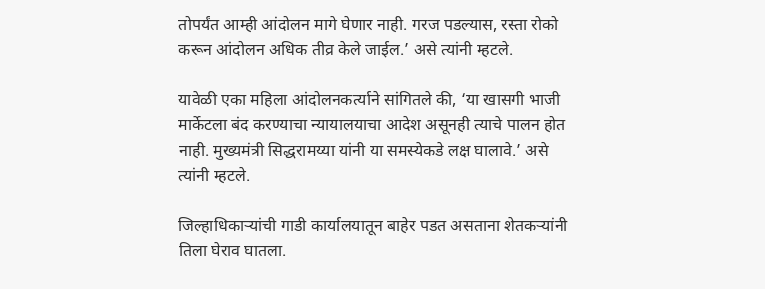तोपर्यंत आम्ही आंदोलन मागे घेणार नाही. गरज पडल्यास, रस्ता रोको करून आंदोलन अधिक तीव्र केले जाईल.’ असे त्यांनी म्हटले.

यावेळी एका महिला आंदोलनकर्त्याने सांगितले की, ‘या खासगी भाजी मार्केटला बंद करण्याचा न्यायालयाचा आदेश असूनही त्याचे पालन होत नाही. मुख्यमंत्री सिद्धरामय्या यांनी या समस्येकडे लक्ष घालावे.’ असे त्यांनी म्हटले.

जिल्हाधिकाऱ्यांची गाडी कार्यालयातून बाहेर पडत असताना शेतकऱ्यांनी तिला घेराव घातला.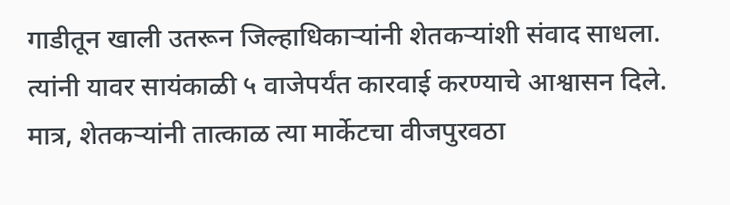गाडीतून खाली उतरून जिल्हाधिकाऱ्यांनी शेतकऱ्यांशी संवाद साधला. त्यांनी यावर सायंकाळी ५ वाजेपर्यंत कारवाई करण्याचे आश्वासन दिले. मात्र, शेतकऱ्यांनी तात्काळ त्या मार्केटचा वीजपुरवठा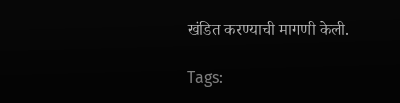खंडित करण्याची मागणी केली.

Tags: